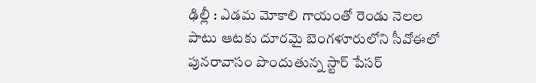ఢిల్లీ : ఎడమ మోకాలి గాయంతో రెండు నెలల పాటు ఆటకు దూరమై బెంగళూరులోని సీవోఈలో పునరావాసం పొందుతున్న స్టార్ పేసర్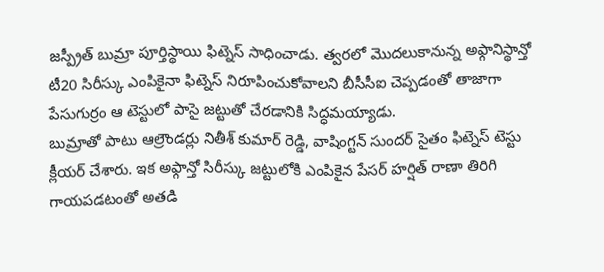జస్ప్రీత్ బుమ్రా పూర్తిస్థాయి ఫిట్నెస్ సాధించాడు. త్వరలో మొదలుకానున్న అఫ్గానిస్థాన్తో టీ20 సిరీస్కు ఎంపికైనా ఫిట్నెస్ నిరూపించుకోవాలని బీసీసీఐ చెప్పడంతో తాజాగా పేసుగుర్రం ఆ టెస్టులో పాసై జట్టుతో చేరడానికి సిద్ధమయ్యాడు.
బుమ్రాతో పాటు ఆల్రౌండర్లు నితీశ్ కుమార్ రెడ్డి, వాషింగ్టన్ సుందర్ సైతం ఫిట్నెస్ టెస్టు క్లీయర్ చేశారు. ఇక అఫ్గాన్తో సిరీస్కు జట్టులోకి ఎంపికైన పేసర్ హర్షిత్ రాణా తిరిగి గాయపడటంతో అతడి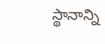స్థానాన్ని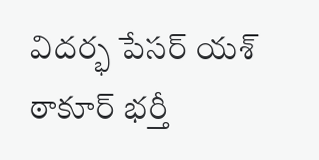విదర్భ పేసర్ యశ్ ఠాకూర్ భర్తీ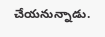చేయనున్నాడు.